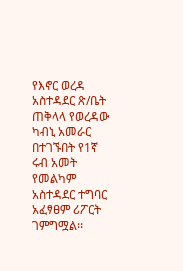የእኖር ወረዳ አስተዳደር ጽ/ቤት ጠቅላላ የወረዳው ካብኒ አመራር በተገኙበት የ1ኛ ሩብ አመት የመልካም አስተዳደር ተግባር አፈፃፀም ሪፖርት ገምግሟል፡፡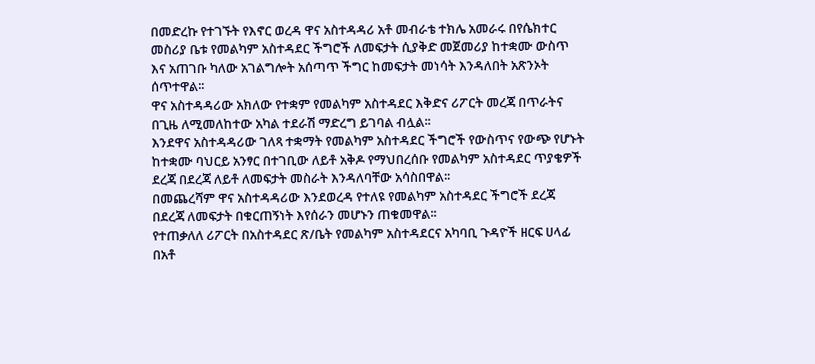በመድረኩ የተገኙት የእኖር ወረዳ ዋና አስተዳዳሪ አቶ መብራቴ ተክሌ አመራሩ በየሴክተር መስሪያ ቤቱ የመልካም አስተዳደር ችግሮች ለመፍታት ሲያቅድ መጀመሪያ ከተቋሙ ውስጥ እና አጠገቡ ካለው አገልግሎት አሰጣጥ ችግር ከመፍታት መነሳት እንዳለበት አጽንኦት ሰጥተዋል፡፡
ዋና አስተዳዳሪው አክለው የተቋም የመልካም አስተዳደር እቅድና ሪፖርት መረጃ በጥራትና በጊዜ ለሚመለከተው አካል ተደራሽ ማድረግ ይገባል ብሏል፡፡
እንደዋና አስተዳዳሪው ገለጻ ተቋማት የመልካም አስተዳደር ችግሮች የውስጥና የውጭ የሆኑት ከተቋሙ ባህርይ አንፃር በተገቢው ለይቶ አቅዶ የማህበረሰቡ የመልካም አስተዳደር ጥያቄዎች ደረጃ በደረጃ ለይቶ ለመፍታት መስራት እንዳለባቸው አሳስበዋል፡፡
በመጨረሻም ዋና አስተዳዳሪው እንደወረዳ የተለዩ የመልካም አስተዳደር ችግሮች ደረጃ በደረጃ ለመፍታት በቁርጠኝነት እየሰራን መሆኑን ጠቁመዋል፡፡
የተጠቃለለ ሪፖርት በአስተዳደር ጽ/ቤት የመልካም አስተዳደርና አካባቢ ጉዳዮች ዘርፍ ሀላፊ በአቶ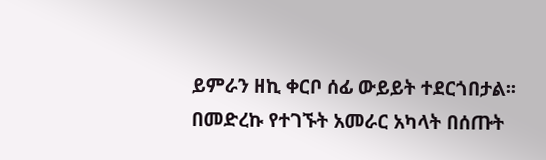ይምራን ዘኪ ቀርቦ ሰፊ ውይይት ተደርጎበታል፡፡
በመድረኩ የተገኙት አመራር አካላት በሰጡት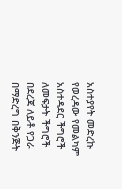አስተያየት መድረኩ የወረዳው የመልካም አስተዳደር ችግሮች ለመፍታት ችግሮች በደረጃ ለይቶ የጋራ በማድረግ በቅንጅት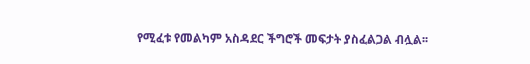የሚፈቱ የመልካም አስዳደር ችግሮች መፍታት ያስፈልጋል ብሏል፡፡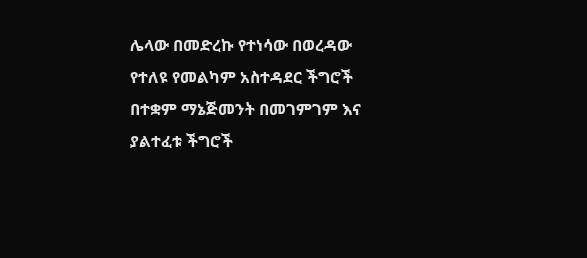ሌላው በመድረኩ የተነሳው በወረዳው የተለዩ የመልካም አስተዳደር ችግሮች በተቋም ማኔጅመንት በመገምገም እና ያልተፈቱ ችግሮች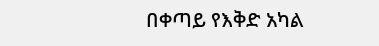በቀጣይ የእቅድ አካል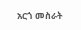አርጎ መስራት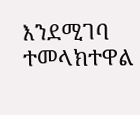እንደሚገባ ተመላክተዋል